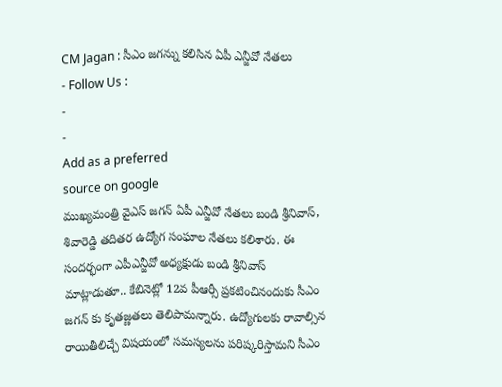CM Jagan : సీఎం జగన్ను కలిసిన ఏపీ ఎన్జీవో నేతలు
- Follow Us :
-
-
Add as a preferred
source on google
ముఖ్యమంత్రి వైఎస్ జగన్ ఏపీ ఎన్జీవో నేతలు బండి శ్రీనివాస్, శివారెడ్డి తదితర ఉద్యోగ సంఘాల నేతలు కలిశారు. ఈ సందర్భంగా ఎపీఎన్జీవో అధ్యక్షుడు బండి శ్రీనివాస్ మాట్లాడుతూ.. కేబినెట్లో 12వ పీఆర్సీ ప్రకటించినందుకు సీఎం జగన్ కు కృతజ్ణతలు తెలిపామన్నారు. ఉద్యోగులకు రావాల్సిన రాయితీలిచ్చే విషయంలో సమస్యలను పరిష్కరిస్తామని సీఎం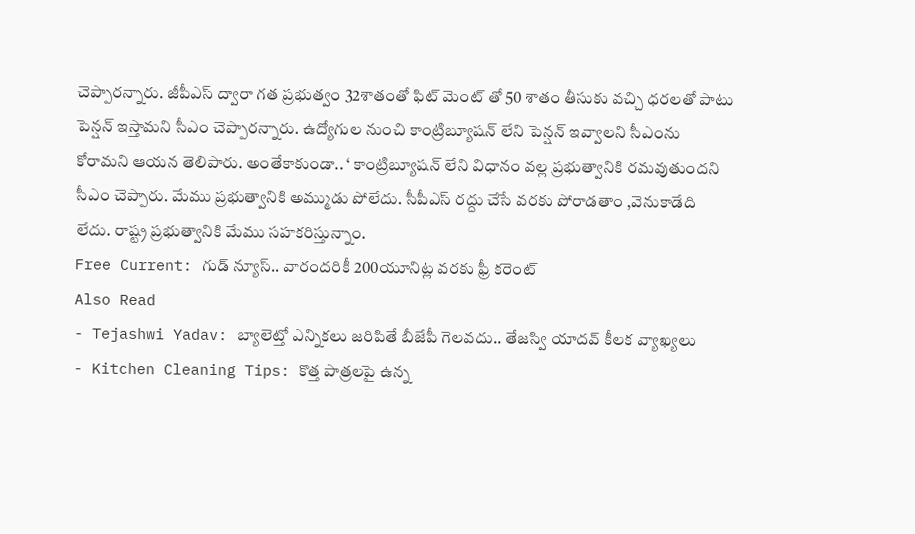చెప్పారన్నారు. జీపీఎస్ ద్వారా గత ప్రభుత్వం 32శాతంతో ఫిట్ మెంట్ తో 50 శాతం తీసుకు వచ్చి ధరలతో పాటు పెన్షన్ ఇస్తామని సీఎం చెప్పారన్నారు. ఉద్యోగుల నుంచి కాంట్రిబ్యూషన్ లేని పెన్షన్ ఇవ్వాలని సీఎంను కోరామని ఆయన తెలిపారు. అంతేకాకుండా.. ‘ కాంట్రిబ్యూషన్ లేని విధానం వల్ల ప్రభుత్వానికి రమవుతుందని సీఎం చెప్పారు. మేము ప్రభుత్వానికి అమ్ముడు పోలేదు. సీపీఎస్ రద్దు చేసే వరకు పోరాడతాం ,వెనుకాడేది లేదు. రాష్ట్ర ప్రభుత్వానికి మేము సహకరిస్తున్నాం.
Free Current: గుడ్ న్యూస్.. వారందరికీ 200యూనిట్ల వరకు ఫ్రీ కరెంట్
Also Read
- Tejashwi Yadav: బ్యాలెట్తో ఎన్నికలు జరిపితే బీజేపీ గెలవదు.. తేజస్వి యాదవ్ కీలక వ్యాఖ్యలు
- Kitchen Cleaning Tips: కొత్త పాత్రలపై ఉన్న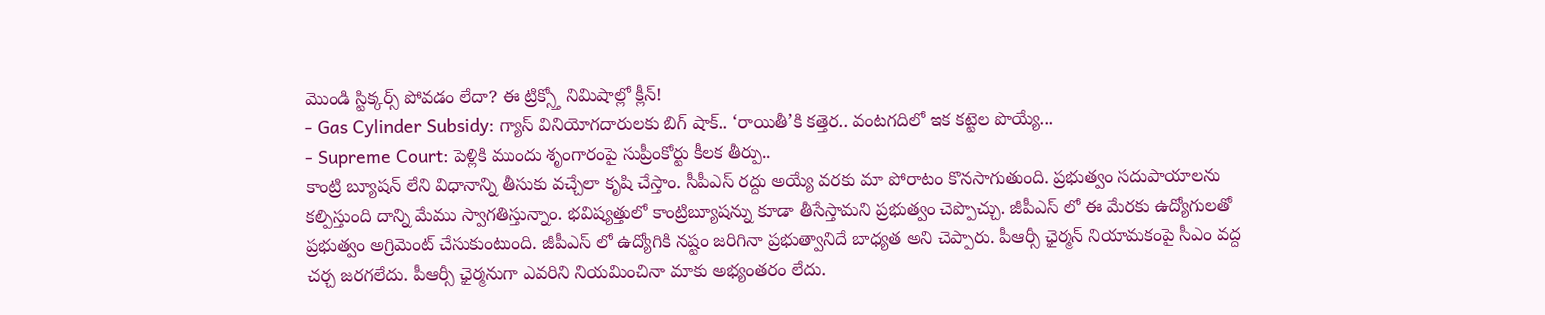మొండి స్టిక్కర్స్ పోవడం లేదా? ఈ ట్రిక్స్తో నిమిషాల్లో క్లీన్!
- Gas Cylinder Subsidy: గ్యాస్ వినియోగదారులకు బిగ్ షాక్.. ‘రాయితీ’కి కత్తెర.. వంటగదిలో ఇక కట్టెల పొయ్యే...
- Supreme Court: పెళ్లికి ముందు శృంగారంపై సుప్రీంకోర్టు కీలక తీర్పు..
కాంట్రి బ్యూషన్ లేని విధానాన్ని తీసుకు వచ్చేలా కృషి చేస్తాం. సీపీఎస్ రద్దు అయ్యే వరకు మా పోరాటం కొనసాగుతుంది. ప్రభుత్వం సదుపాయాలను కల్పిస్తుంది దాన్ని మేము స్వాగతిస్తున్నాం. భవిష్యత్తులో కాంట్రిబ్యూషన్ను కూడా తీసేస్తామని ప్రభుత్వం చెప్పొచ్చు. జీపీఎస్ లో ఈ మేరకు ఉద్యోగులతో ప్రభుత్వం అగ్రిమెంట్ చేసుకుంటుంది. జీపీఎస్ లో ఉద్యోగికి నష్టం జరిగినా ప్రభుత్వానిదే బాధ్యత అని చెప్పారు. పీఆర్సీ ఛైర్మన్ నియామకంపై సీఎం వద్ద చర్చ జరగలేదు. పీఆర్సీ ఛైర్మనుగా ఎవరిని నియమించినా మాకు అభ్యంతరం లేదు.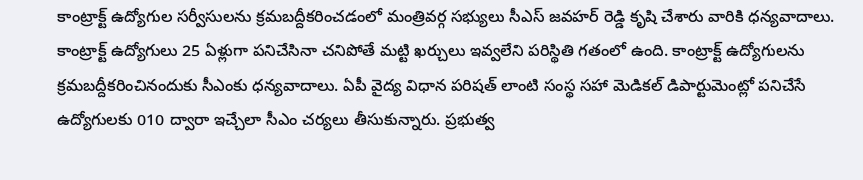కాంట్రాక్ట్ ఉద్యోగుల సర్వీసులను క్రమబద్దీకరించడంలో మంత్రివర్గ సభ్యులు సీఎస్ జవహర్ రెడ్డి కృషి చేశారు వారికి ధన్యవాదాలు. కాంట్రాక్ట్ ఉద్యోగులు 25 ఏళ్లుగా పనిచేసినా చనిపోతే మట్టి ఖర్చులు ఇవ్వలేని పరిస్థితి గతంలో ఉంది. కాంట్రాక్ట్ ఉద్యోగులను క్రమబద్దీకరించినందుకు సీఎంకు ధన్యవాదాలు. ఏపీ వైద్య విధాన పరిషత్ లాంటి సంస్థ సహా మెడికల్ డిపార్టుమెంట్లో పనిచేసే ఉద్యోగులకు 010 ద్వారా ఇచ్చేలా సీఎం చర్యలు తీసుకున్నారు. ప్రభుత్వ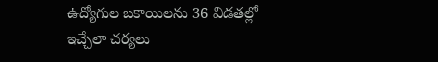ఉద్యోగుల బకాయిలను 36 విడతల్లో ఇచ్చేలా చర్యలు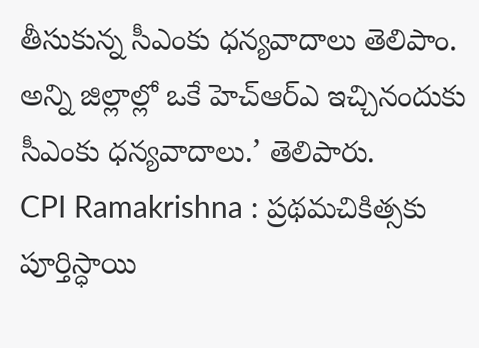తీసుకున్న సీఎంకు ధన్యవాదాలు తెలిపాం. అన్ని జిల్లాల్లో ఒకే హెచ్ఆర్ఎ ఇచ్చినందుకు సీఎంకు ధన్యవాదాలు.’ తెలిపారు.
CPI Ramakrishna : ప్రథమచికిత్సకు పూర్తిస్ధాయి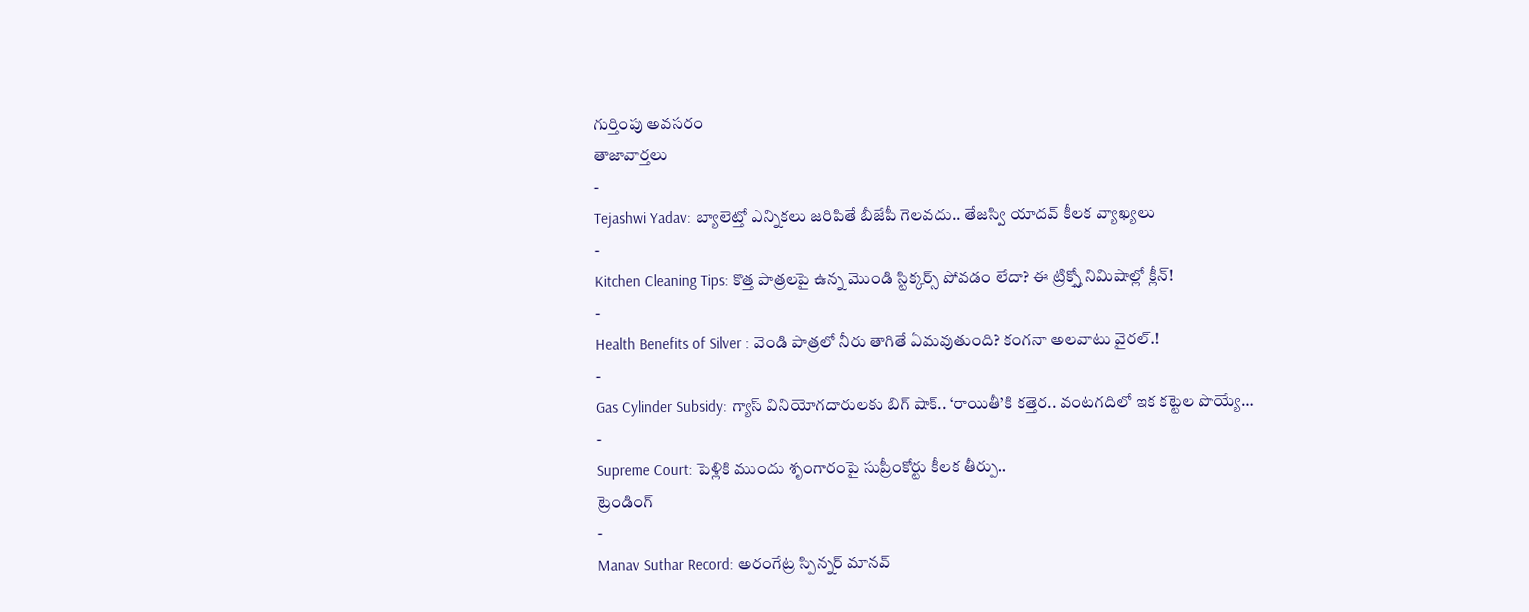గుర్తింపు అవసరం
తాజావార్తలు
-
Tejashwi Yadav: బ్యాలెట్తో ఎన్నికలు జరిపితే బీజేపీ గెలవదు.. తేజస్వి యాదవ్ కీలక వ్యాఖ్యలు
-
Kitchen Cleaning Tips: కొత్త పాత్రలపై ఉన్న మొండి స్టిక్కర్స్ పోవడం లేదా? ఈ ట్రిక్స్తో నిమిషాల్లో క్లీన్!
-
Health Benefits of Silver : వెండి పాత్రలో నీరు తాగితే ఏమవుతుంది? కంగనా అలవాటు వైరల్.!
-
Gas Cylinder Subsidy: గ్యాస్ వినియోగదారులకు బిగ్ షాక్.. ‘రాయితీ’కి కత్తెర.. వంటగదిలో ఇక కట్టెల పొయ్యే…
-
Supreme Court: పెళ్లికి ముందు శృంగారంపై సుప్రీంకోర్టు కీలక తీర్పు..
ట్రెండింగ్
-
Manav Suthar Record: అరంగేట్ర స్పిన్నర్ మానవ్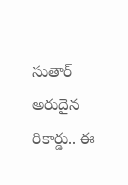సుతార్ అరుదైన రికార్డు.. ఈ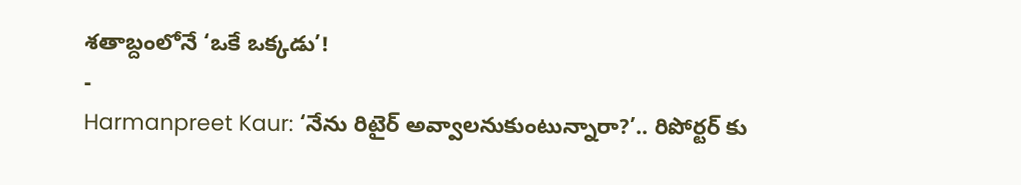శతాబ్దంలోనే ‘ఒకే ఒక్కడు’!
-
Harmanpreet Kaur: ‘నేను రిటైర్ అవ్వాలనుకుంటున్నారా?’.. రిపోర్టర్ కు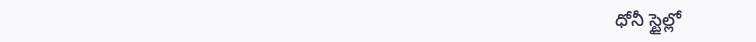ధోనీ స్టైల్లో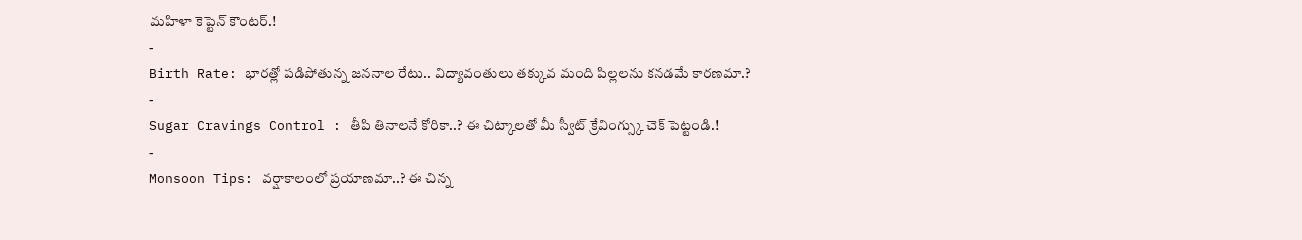మహిళా కెప్టెన్ కౌంటర్.!
-
Birth Rate: భారత్లో పడిపోతున్న జననాల రేటు.. విద్యావంతులు తక్కువ మంది పిల్లలను కనడమే కారణమా.?
-
Sugar Cravings Control : తీపి తినాలనే కోరికా..? ఈ చిట్కాలతో మీ స్వీట్ క్రేవింగ్స్కు చెక్ పెట్టండి.!
-
Monsoon Tips: వర్షాకాలంలో ప్రయాణమా..? ఈ చిన్న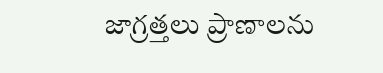జాగ్రత్తలు ప్రాణాలను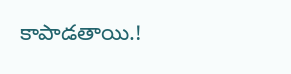కాపాడతాయి.!